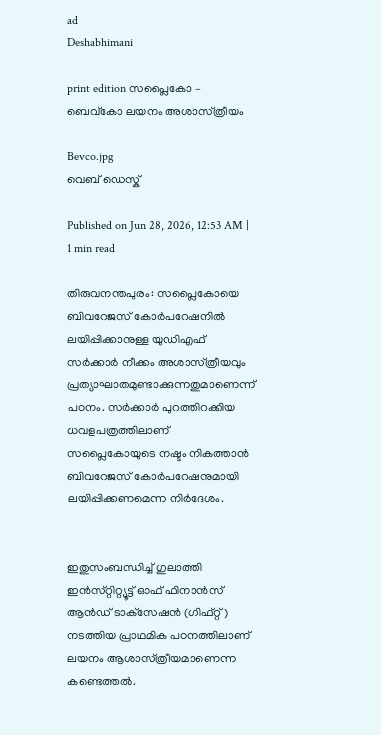ad
Deshabhimani

print edition സപ്ലൈകോ –
ബെവ്‌കോ ലയനം അശാസ്‌ത്രീയം

Bevco.jpg
വെബ് ഡെസ്ക്

Published on Jun 28, 2026, 12:53 AM | 1 min read

തിരുവനന്തപുരം: സപ്ലൈകോയെ ബിവറേജസ്‌ കോർപറേഷനിൽ ലയിപ്പിക്കാനുള്ള യുഡിഎഫ്‌ സർക്കാർ നീക്കം അശാസ്‌ത്രീയവും പ്രത്യാഘാതമുണ്ടാക്കുന്നതുമാണെന്ന്‌ പഠനം. സർക്കാർ പുറത്തിറക്കിയ ധവളപത്രത്തിലാണ്‌ സപ്ലൈകോയുടെ നഷ്ടം നികത്താൻ ബിവറേജസ്‌ കോർപറേഷനുമായി ലയിപ്പിക്കണമെന്ന നിർദേശം.


ഇതുസംബന്ധിച്ച്‌ ഗുലാത്തി ഇൻസ്‌റ്റിറ്റ്യൂട്ട്‌ ഓഫ്‌ ഫിനാൻസ്‌ ആൻഡ്‌ ടാക്‌സേഷൻ (ഗിഫ്‌റ്റ്‌) നടത്തിയ പ്രാഥമിക പഠനത്തിലാണ്‌ ലയനം ആശാസ്‌ത്രീയമാണെന്ന കണ്ടെത്തൽ.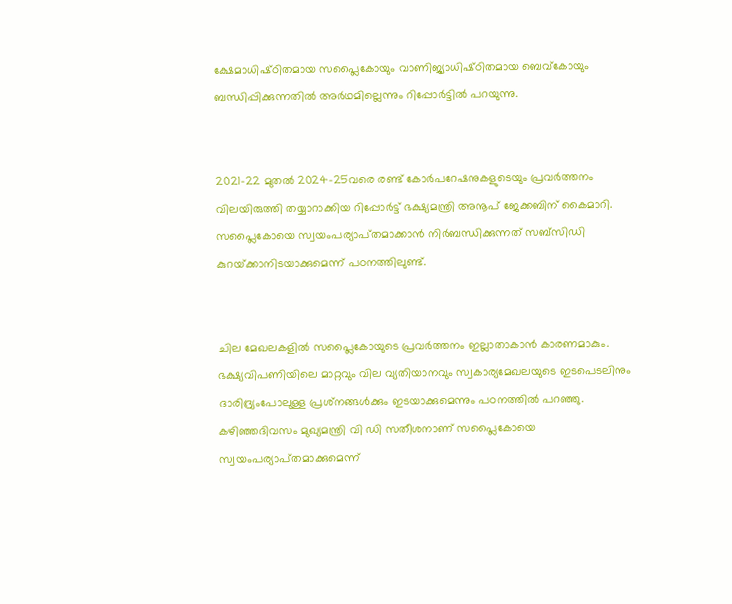ക്ഷേമാധിഷ്‌ഠിതമായ സപ്ലൈകോയും വാണിജ്യാധിഷ്‌ഠിതമായ ബെവ്‌കോയും ബന്ധിപ്പിക്കുന്നതിൽ അർഥമില്ലെന്നും റിപ്പോർട്ടിൽ പറയുന്നു.


2021–22 മുതൽ 2024–25വരെ രണ്ട്‌ കോർപറേഷനുകളുടെയും പ്രവർത്തനം വിലയിരുത്തി തയ്യാറാക്കിയ റിപ്പോർട്ട്‌ ഭക്ഷ്യമന്ത്രി അനൂപ്‌ ജേക്കബിന്‌ കൈമാറി. സപ്ലൈകോയെ സ്വയംപര്യാപ്‌തമാക്കാൻ നിർബന്ധിക്കുന്നത്‌ സബ്‌സിഡി കുറയ്‌ക്കാനിടയാക്കുമെന്ന്‌ പഠനത്തിലുണ്ട്‌.


ചില മേഖലകളിൽ സപ്ലൈകോയുടെ പ്രവർത്തനം ഇല്ലാതാകാൻ കാരണമാകും. ഭക്ഷ്യവിപണിയിലെ മാറ്റവും വില വ്യതിയാനവും സ്വകാര്യമേഖലയുടെ ഇടപെടലിനും ദാരിദ്ര്യംപോലുള്ള പ്രശ്‌നങ്ങൾക്കും ഇടയാക്കുമെന്നും പഠനത്തിൽ പറഞ്ഞു. കഴിഞ്ഞദിവസം മുഖ്യമന്ത്രി വി ഡി സതീശനാണ്‌ സപ്ലൈകോയെ സ്വയംപര്യാപ്‌തമാക്കുമെന്ന്‌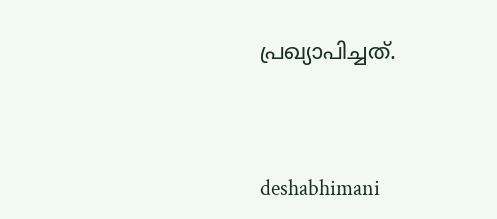പ്രഖ്യാപിച്ചത്‌.




deshabhimani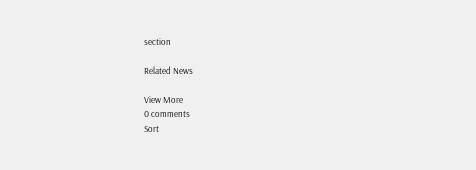section

Related News

View More
0 comments
Sort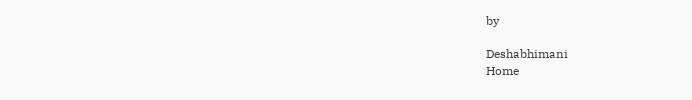by

Deshabhimani
Home